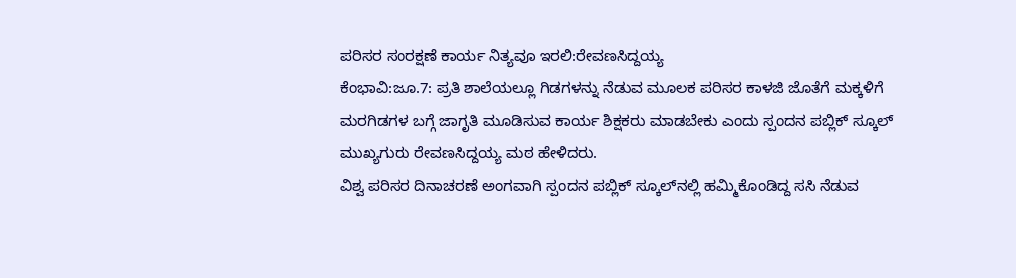ಪರಿಸರ ಸಂರಕ್ಷಣೆ ಕಾರ್ಯ ನಿತ್ಯವೂ ಇರಲಿ:ರೇವಣಸಿದ್ದಯ್ಯ
ಕೆಂಭಾವಿ:ಜೂ.7: ಪ್ರತಿ ಶಾಲೆಯಲ್ಲೂ ಗಿಡಗಳನ್ನು ನೆಡುವ ಮೂಲಕ ಪರಿಸರ ಕಾಳಜಿ ಜೊತೆಗೆ ಮಕ್ಕಳಿಗೆ ಮರಗಿಡಗಳ ಬಗ್ಗೆ ಜಾಗೃತಿ ಮೂಡಿಸುವ ಕಾರ್ಯ ಶಿಕ್ಷಕರು ಮಾಡಬೇಕು ಎಂದು ಸ್ಪಂದನ ಪಬ್ಲಿಕ್ ಸ್ಕೂಲ್ ಮುಖ್ಯಗುರು ರೇವಣಸಿದ್ದಯ್ಯ ಮಠ ಹೇಳಿದರು.
ವಿಶ್ವ ಪರಿಸರ ದಿನಾಚರಣೆ ಅಂಗವಾಗಿ ಸ್ಪಂದನ ಪಬ್ಲಿಕ್ ಸ್ಕೂಲ್‍ನಲ್ಲಿ ಹಮ್ಮಿಕೊಂಡಿದ್ದ ಸಸಿ ನೆಡುವ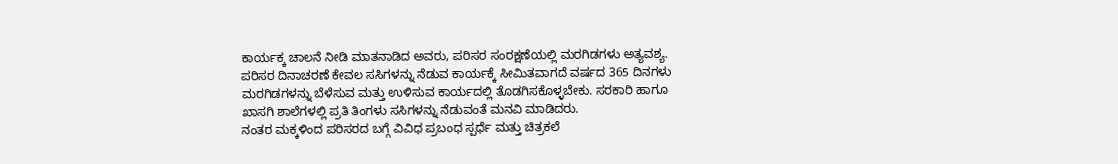ಕಾರ್ಯಕ್ಕ ಚಾಲನೆ ನೀಡಿ ಮಾತನಾಡಿದ ಅವರು, ಪರಿಸರ ಸಂರಕ್ಷಣೆಯಲ್ಲಿ ಮರಗಿಡಗಳು ಅತ್ಯವಶ್ಯ. ಪರಿಸರ ದಿನಾಚರಣೆ ಕೇವಲ ಸಸಿಗಳನ್ನು ನೆಡುವ ಕಾರ್ಯಕ್ಕೆ ಸೀಮಿತವಾಗದೆ ವರ್ಷದ 365 ದಿನಗಳು ಮರಗಿಡಗಳನ್ನು ಬೆಳೆಸುವ ಮತ್ತು ಉಳಿಸುವ ಕಾರ್ಯದಲ್ಲಿ ತೊಡಗಿಸಕೊಳ್ಳಬೇಕು. ಸರಕಾರಿ ಹಾಗೂ ಖಾಸಗಿ ಶಾಲೆಗಳಲ್ಲಿ ಪ್ರತಿ ತಿಂಗಳು ಸಸಿಗಳನ್ನು ನೆಡುವಂತೆ ಮನವಿ ಮಾಡಿದರು.
ನಂತರ ಮಕ್ಕಳಿಂದ ಪರಿಸರದ ಬಗ್ಗೆ ವಿವಿಧ ಪ್ರಬಂಧ ಸ್ಪರ್ಧೆ ಮತ್ತು ಚಿತ್ರಕಲೆ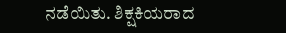ನಡೆಯಿತು. ಶಿಕ್ಷಕಿಯರಾದ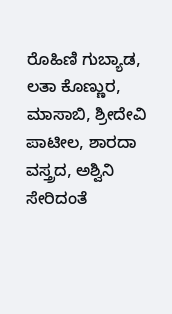ರೊಹಿಣಿ ಗುಬ್ಯಾಡ, ಲತಾ ಕೊಣ್ಣುರ, ಮಾಸಾಬಿ, ಶ್ರೀದೇವಿ ಪಾಟೀಲ, ಶಾರದಾ ವಸ್ತ್ರದ, ಅಶ್ವಿನಿ ಸೇರಿದಂತೆ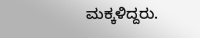ಮಕ್ಕಳಿದ್ದರು.